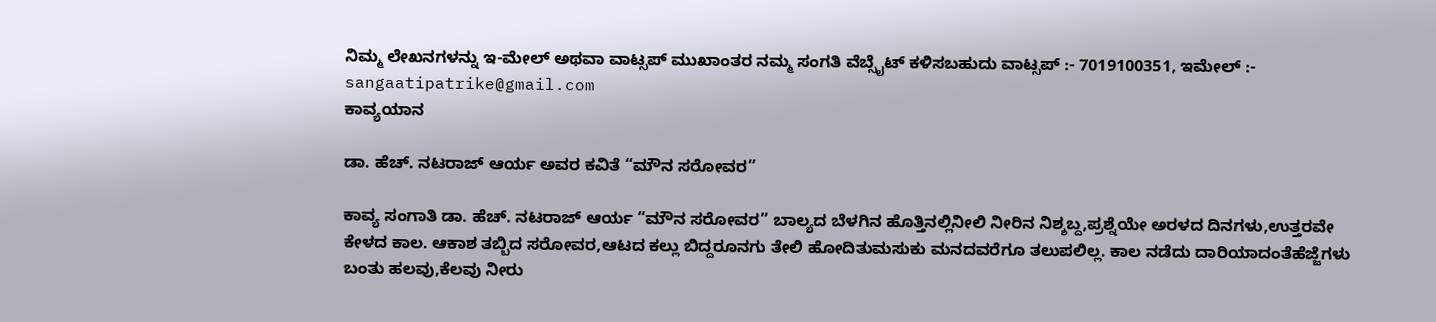ನಿಮ್ಮ ಲೇಖನಗಳನ್ನು ಇ-ಮೇಲ್ ಅಥವಾ ವಾಟ್ಸಪ್ ಮುಖಾಂತರ ನಮ್ಮ ಸಂಗತಿ ವೆಬ್ಸೈಟ್ ಕಳಿಸಬಹುದು ವಾಟ್ಸಪ್‌ :- 7019100351, ಇಮೇಲ್ :- sangaatipatrike@gmail.com
ಕಾವ್ಯಯಾನ

ಡಾ. ಹೆಚ್. ನಟರಾಜ್ ಆರ್ಯ ಅವರ ಕವಿತೆ “ಮೌನ ಸರೋವರ”

ಕಾವ್ಯ ಸಂಗಾತಿ ಡಾ. ಹೆಚ್. ನಟರಾಜ್ ಆರ್ಯ “ಮೌನ ಸರೋವರ” ಬಾಲ್ಯದ ಬೆಳಗಿನ ಹೊತ್ತಿನಲ್ಲಿನೀಲಿ ನೀರಿನ ನಿಶ್ಶಬ್ದ,ಪ್ರಶ್ನೆಯೇ ಅರಳದ ದಿನಗಳು,ಉತ್ತರವೇ ಕೇಳದ ಕಾಲ. ಆಕಾಶ ತಬ್ಬಿದ ಸರೋವರ,ಆಟದ ಕಲ್ಲು ಬಿದ್ದರೂನಗು ತೇಲಿ ಹೋದಿತುಮಸುಕು ಮನದವರೆಗೂ ತಲುಪಲಿಲ್ಲ. ಕಾಲ ನಡೆದು ದಾರಿಯಾದಂತೆಹೆಜ್ಜೆಗಳು ಬಂತು ಹಲವು,ಕೆಲವು ನೀರು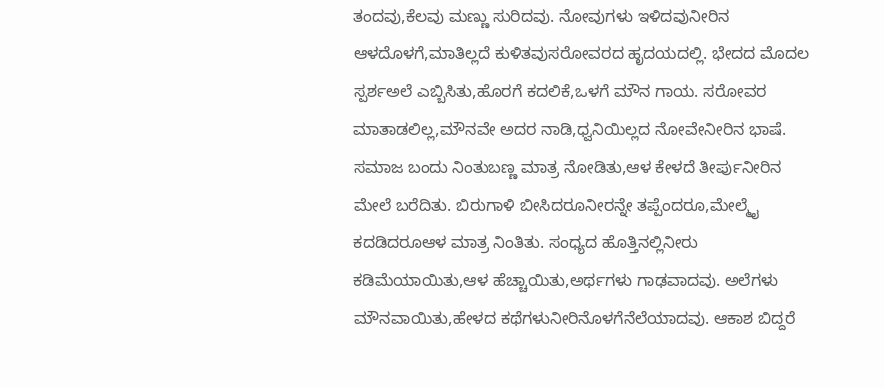ತಂದವು,ಕೆಲವು ಮಣ್ಣು ಸುರಿದವು. ನೋವುಗಳು ಇಳಿದವುನೀರಿನ ಆಳದೊಳಗೆ,ಮಾತಿಲ್ಲದೆ ಕುಳಿತವುಸರೋವರದ ಹೃದಯದಲ್ಲಿ. ಭೇದದ ಮೊದಲ ಸ್ಪರ್ಶಅಲೆ ಎಬ್ಬಿಸಿತು,ಹೊರಗೆ ಕದಲಿಕೆ,ಒಳಗೆ ಮೌನ ಗಾಯ. ಸರೋವರ ಮಾತಾಡಲಿಲ್ಲ,ಮೌನವೇ ಅದರ ನಾಡಿ,ಧ್ವನಿಯಿಲ್ಲದ ನೋವೇನೀರಿನ ಭಾಷೆ. ಸಮಾಜ ಬಂದು ನಿಂತುಬಣ್ಣ ಮಾತ್ರ ನೋಡಿತು,ಆಳ ಕೇಳದೆ ತೀರ್ಪುನೀರಿನ ಮೇಲೆ ಬರೆದಿತು. ಬಿರುಗಾಳಿ ಬೀಸಿದರೂನೀರನ್ನೇ ತಪ್ಪೆಂದರೂ,ಮೇಲ್ಮೈ ಕದಡಿದರೂಆಳ ಮಾತ್ರ ನಿಂತಿತು. ಸಂಧ್ಯದ ಹೊತ್ತಿನಲ್ಲಿನೀರು ಕಡಿಮೆಯಾಯಿತು,ಆಳ ಹೆಚ್ಚಾಯಿತು,ಅರ್ಥಗಳು ಗಾಢವಾದವು. ಅಲೆಗಳು ಮೌನವಾಯಿತು,ಹೇಳದ ಕಥೆಗಳುನೀರಿನೊಳಗೆನೆಲೆಯಾದವು. ಆಕಾಶ ಬಿದ್ದರೆ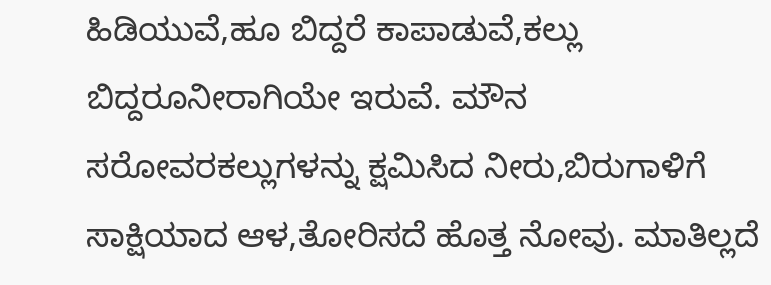ಹಿಡಿಯುವೆ,ಹೂ ಬಿದ್ದರೆ ಕಾಪಾಡುವೆ,ಕಲ್ಲು ಬಿದ್ದರೂನೀರಾಗಿಯೇ ಇರುವೆ. ಮೌನ ಸರೋವರಕಲ್ಲುಗಳನ್ನು ಕ್ಷಮಿಸಿದ ನೀರು,ಬಿರುಗಾಳಿಗೆ ಸಾಕ್ಷಿಯಾದ ಆಳ,ತೋರಿಸದೆ ಹೊತ್ತ ನೋವು. ಮಾತಿಲ್ಲದೆ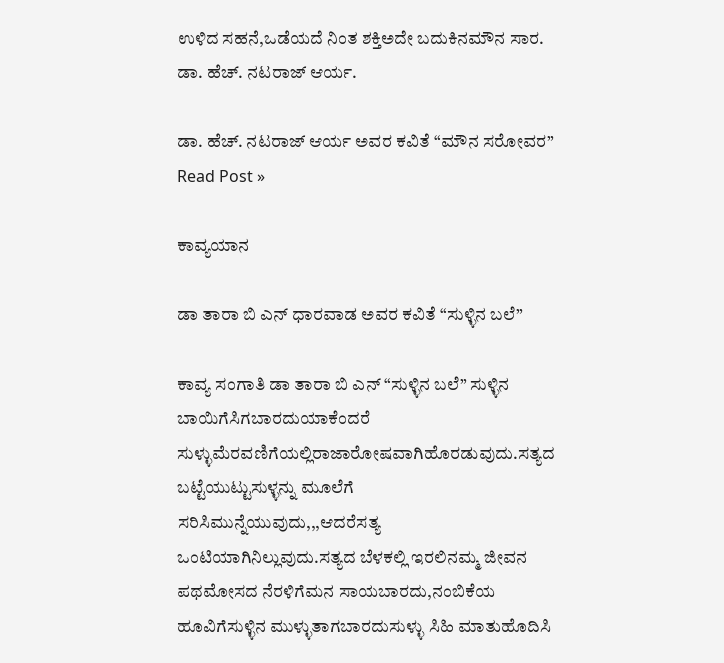ಉಳಿದ ಸಹನೆ,ಒಡೆಯದೆ ನಿಂತ ಶಕ್ತಿಅದೇ ಬದುಕಿನಮೌನ ಸಾರ. ಡಾ. ಹೆಚ್. ನಟರಾಜ್ ಆರ್ಯ.

ಡಾ. ಹೆಚ್. ನಟರಾಜ್ ಆರ್ಯ ಅವರ ಕವಿತೆ “ಮೌನ ಸರೋವರ” Read Post »

ಕಾವ್ಯಯಾನ

ಡಾ ತಾರಾ ಬಿ ಎನ್ ಧಾರವಾಡ ಅವರ ಕವಿತೆ “ಸುಳ್ಳಿನ ಬಲೆ”

ಕಾವ್ಯ ಸಂಗಾತಿ ಡಾ ತಾರಾ ಬಿ ಎನ್ “ಸುಳ್ಳಿನ ಬಲೆ” ಸುಳ್ಳಿನ ಬಾಯಿಗೆಸಿಗಬಾರದುಯಾಕೆಂದರೆ ಸುಳ್ಳುಮೆರವಣಿಗೆಯಲ್ಲಿರಾಜಾರೋಷವಾಗಿಹೊರಡುವುದು.ಸತ್ಯದ ಬಟ್ಟೆಯುಟ್ಟುಸುಳ್ಳನ್ನು ಮೂಲೆಗೆ ಸರಿಸಿಮುನ್ನೆಯುವುದು,,,ಆದರೆಸತ್ಯ ಒಂಟಿಯಾಗಿನಿಲ್ಲುವುದು.ಸತ್ಯದ ಬೆಳಕಲ್ಲಿ ಇರಲಿನಮ್ಮ ಜೀವನ ಪಥಮೋಸದ ನೆರಳಿಗೆಮನ ಸಾಯಬಾರದು,ನಂಬಿಕೆಯ ಹೂವಿಗೆಸುಳ್ಳಿನ ಮುಳ್ಳುತಾಗಬಾರದುಸುಳ್ಳು ಸಿಹಿ ಮಾತುಹೊದಿಸಿ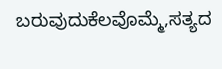ಬರುವುದುಕೆಲವೊಮ್ಮೆ,ಸತ್ಯದ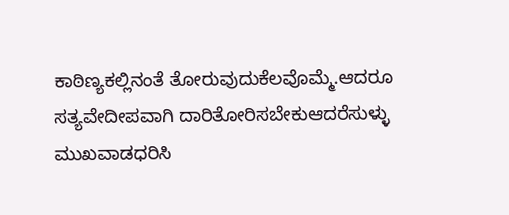ಕಾಠಿಣ್ಯಕಲ್ಲಿನಂತೆ ತೋರುವುದುಕೆಲವೊಮ್ಮೆ.ಆದರೂ ಸತ್ಯವೇದೀಪವಾಗಿ ದಾರಿತೋರಿಸಬೇಕುಆದರೆಸುಳ್ಳು ಮುಖವಾಡಧರಿಸಿ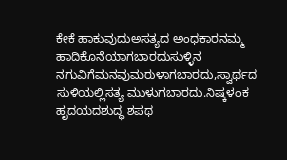ಕೇಕೆ ಹಾಕುವುದುಅಸತ್ಯದ ಅಂಧಕಾರನಮ್ಮ ಹಾದಿಕೊನೆಯಾಗಬಾರದುಸುಳ್ಳಿನ ನಗುವಿಗೆಮನವುಮರುಳಾಗಬಾರದು,ಸ್ವಾರ್ಥದ ಸುಳಿಯಲ್ಲಿಸತ್ಯ ಮುಳುಗಬಾರದು.ನಿಷ್ಕಳಂಕ ಹೃದಯದಶುದ್ಧ ಶಪಥ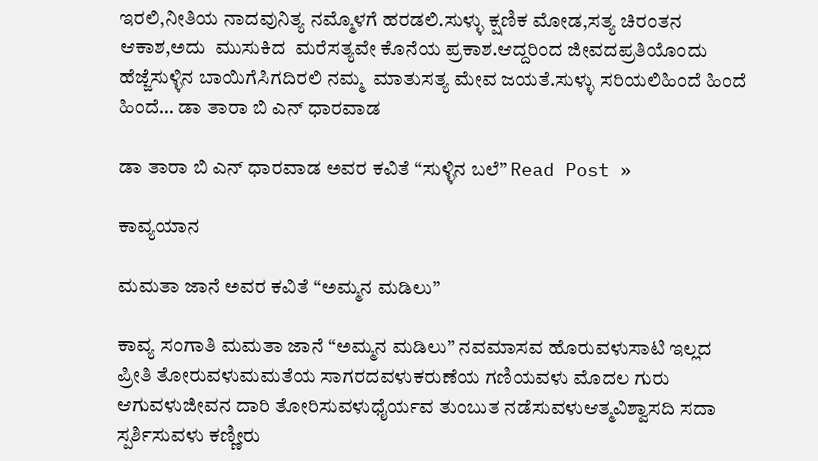ಇರಲಿ,ನೀತಿಯ ನಾದವುನಿತ್ಯ ನಮ್ಮೊಳಗೆ ಹರಡಲಿ.ಸುಳ್ಳು ಕ್ಷಣಿಕ ಮೋಡ,ಸತ್ಯ ಚಿರಂತನ ಆಕಾಶ,ಅದು  ಮುಸುಕಿದ  ಮರೆಸತ್ಯವೇ ಕೊನೆಯ ಪ್ರಕಾಶ.ಆದ್ದರಿಂದ ಜೀವದಪ್ರತಿಯೊಂದು ಹೆಜ್ಜೆಸುಳ್ಳಿನ ಬಾಯಿಗೆಸಿಗದಿರಲಿ ನಮ್ಮ  ಮಾತುಸತ್ಯ ಮೇವ ಜಯತೆ.ಸುಳ್ಳು ಸರಿಯಲಿಹಿಂದೆ ಹಿಂದೆ ಹಿಂದೆ… ಡಾ ತಾರಾ ಬಿ ಎನ್ ಧಾರವಾಡ

ಡಾ ತಾರಾ ಬಿ ಎನ್ ಧಾರವಾಡ ಅವರ ಕವಿತೆ “ಸುಳ್ಳಿನ ಬಲೆ” Read Post »

ಕಾವ್ಯಯಾನ

ಮಮತಾ ಜಾನೆ ಅವರ ಕವಿತೆ “ಅಮ್ಮನ ಮಡಿಲು”

ಕಾವ್ಯ ಸಂಗಾತಿ ಮಮತಾ ಜಾನೆ “ಅಮ್ಮನ ಮಡಿಲು” ನವಮಾಸವ ಹೊರುವಳುಸಾಟಿ ಇಲ್ಲದ ಪ್ರೀತಿ ತೋರುವಳುಮಮತೆಯ ಸಾಗರದವಳುಕರುಣೆಯ ಗಣಿಯವಳು ಮೊದಲ ಗುರು ಆಗುವಳುಜೀವನ ದಾರಿ ತೋರಿಸುವಳುಧೈರ್ಯವ ತುಂಬುತ ನಡೆಸುವಳುಆತ್ಮವಿಶ್ವಾಸದಿ ಸದಾ ಸ್ಪರ್ಶಿಸುವಳು ಕಣ್ಣೀರು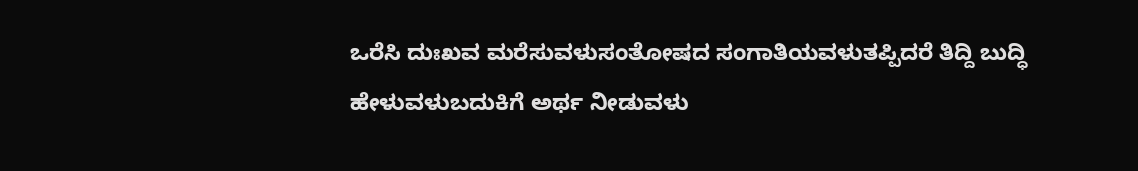ಒರೆಸಿ ದುಃಖವ ಮರೆಸುವಳುಸಂತೋಷದ ಸಂಗಾತಿಯವಳುತಪ್ಪಿದರೆ ತಿದ್ದಿ ಬುದ್ಧಿ ಹೇಳುವಳುಬದುಕಿಗೆ ಅರ್ಥ ನೀಡುವಳು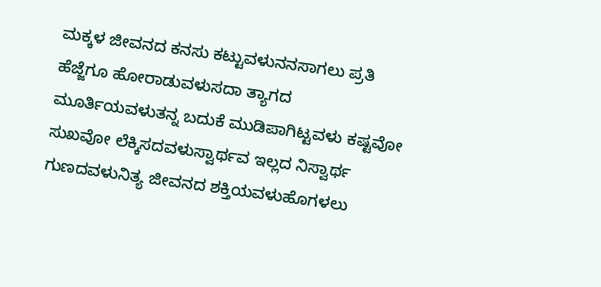ಮಕ್ಕಳ ಜೀವನದ ಕನಸು ಕಟ್ಟುವಳುನನಸಾಗಲು ಪ್ರತಿ ಹೆಜ್ಜೆಗೂ ಹೋರಾಡುವಳುಸದಾ ತ್ಯಾಗದ ಮೂರ್ತಿಯವಳುತನ್ನ ಬದುಕೆ ಮುಡಿಪಾಗಿಟ್ಟವಳು ಕಷ್ಟವೋ ಸುಖವೋ ಲೆಕ್ಕಿಸದವಳುಸ್ವಾರ್ಥವ ಇಲ್ಲದ ನಿಸ್ವಾರ್ಥ ಗುಣದವಳುನಿತ್ಯ ಜೀವನದ ಶಕ್ತಿಯವಳುಹೊಗಳಲು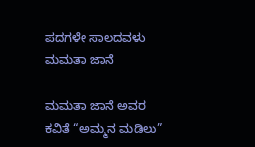ಪದಗಳೇ ಸಾಲದವಳು ಮಮತಾ ಜಾನೆ

ಮಮತಾ ಜಾನೆ ಅವರ ಕವಿತೆ “ಅಮ್ಮನ ಮಡಿಲು”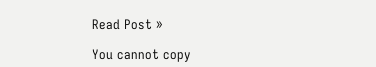Read Post »

You cannot copy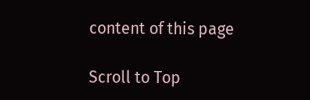content of this page

Scroll to Top